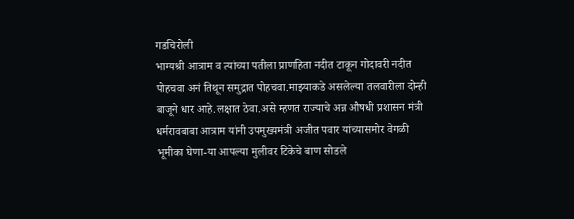गडचिरोली
भाग्यश्री आत्राम व त्यांच्या पतीला प्राणहिता नदीत टाकून गोदावरी नदीत पोहचवा अनं तिथून समुद्रात पोहचवा.माझ्याकडे असलेल्या तलवारीला दोन्ही बाजूने धार आहे.लक्षात ठेवा.असे म्हणत राज्याचे अन्न औषधी प्रशासन मंत्री धर्मरावबाबा आत्राम यांनी उपमुख्यमंत्री अजीत पवार यांच्यासमोर वेगळी भूमीका घेणा-या आपल्या मुलीवर टिकेचे बाण सोडले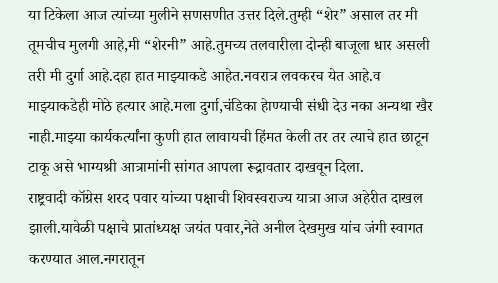या टिकेला आज त्यांच्या मुलीने सणसणीत उत्तर दिले.तुम्ही “शेर” असाल तर मी तूमचीच मुलगी आहे,मी “शेरनी” आहे.तुमच्य तलवारीला दोन्ही बाजूला धार असली तरी मी दुर्गा आहे.दहा हात माझ्याकडे आहेत.नवरात्र लवकरच येत आहे.व माझ्याकडेही मोठे हत्यार आहे.मला दुर्गा,चंडिका हेाण्याची संधी देउ नका अन्यथा खैर नाही.माझ्या कार्यकर्त्यांना कुणी हात लावायची हिंमत केली तर तर त्याचे हात छाटून टाकू असे भाग्यश्री आत्रामांनी सांगत आपला रूद्रावतार दाखवून दिला.
राष्ट्रवादी कॉग्रेस शरद पवार यांच्या पक्षाची शिवस्वराज्य यात्रा आज अहेरीत दाखल झाली.यावेळी पक्षाचे प्रातांध्यक्ष जयंत पवार,नेते अनील देखमुख यांच जंगी स्वागत करण्यात आल.नगरातून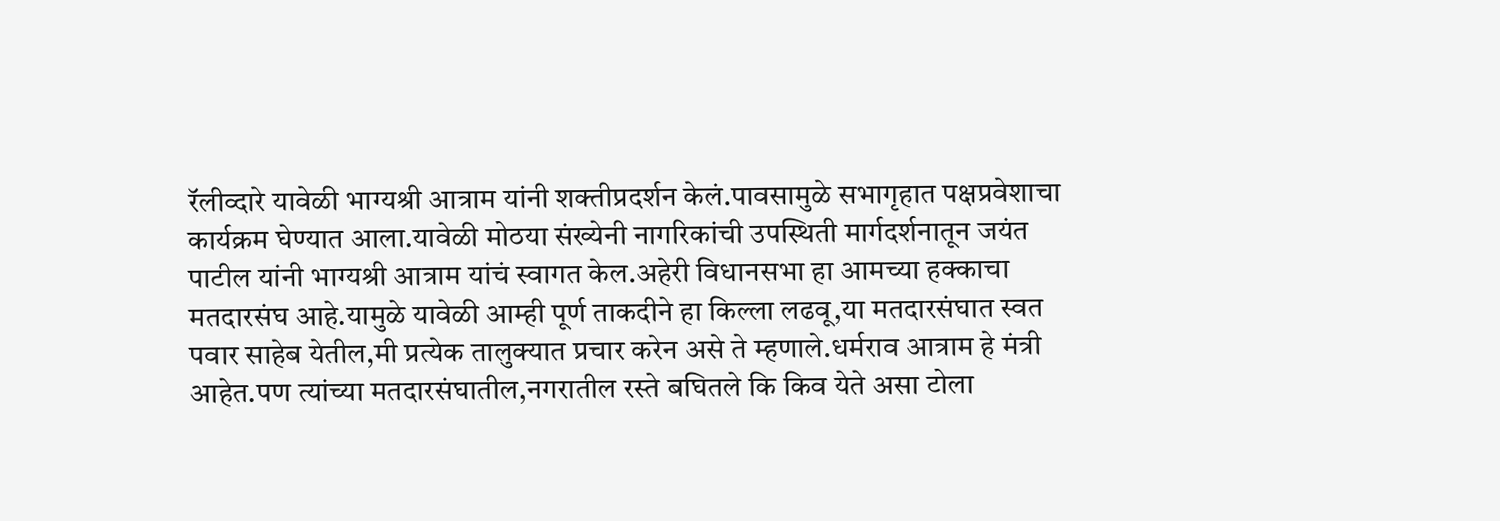रॅलीव्दारे यावेळी भाग्यश्री आत्राम यांनी शक्तीप्रदर्शन केलं.पावसामुळे सभागृहात पक्षप्रवेशाचा कार्यक्रम घेण्यात आला.यावेळी मोठया संख्येनी नागरिकांची उपस्थिती मार्गदर्शनातून जयंत पाटील यांनी भाग्यश्री आत्राम यांचं स्वागत केल.अहेरी विधानसभा हा आमच्या हक्काचा मतदारसंघ आहे.यामुळे यावेळी आम्ही पूर्ण ताकदीने हा किल्ला लढवू,या मतदारसंघात स्वत पवार साहेब येतील,मी प्रत्येक तालुक्यात प्रचार करेन असे ते म्हणाले.धर्मराव आत्राम हे मंत्री आहेत.पण त्यांच्या मतदारसंघातील,नगरातील रस्ते बघितले कि किव येते असा टोला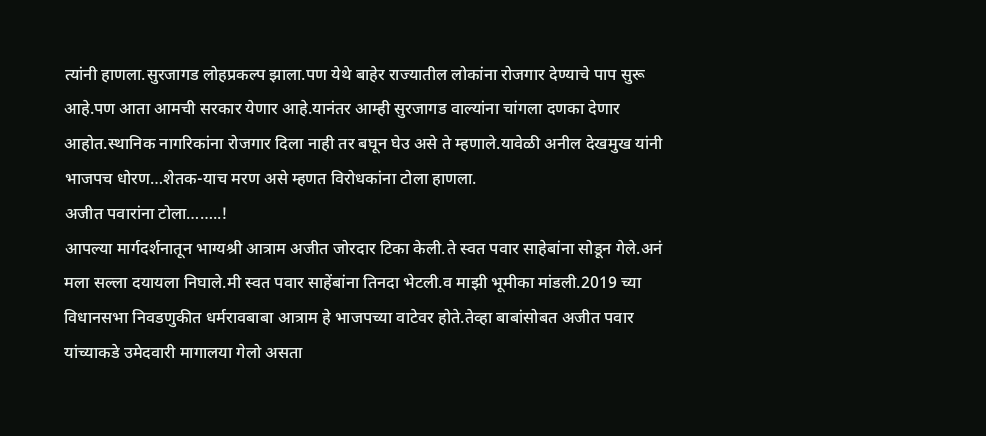त्यांनी हाणला.सुरजागड लोहप्रकल्प झाला.पण येथे बाहेर राज्यातील लोकांना रोजगार देण्याचे पाप सुरू आहे.पण आता आमची सरकार येणार आहे.यानंतर आम्ही सुरजागड वाल्यांना चांगला दणका देणार आहोत.स्थानिक नागरिकांना रोजगार दिला नाही तर बघून घेउ असे ते म्हणाले.यावेळी अनील देखमुख यांनी भाजपच धोरण…शेतक-याच मरण असे म्हणत विरोधकांना टोला हाणला.
अजीत पवारांना टोला……..!
आपल्या मार्गदर्शनातून भाग्यश्री आत्राम अजीत जोरदार टिका केली.ते स्वत पवार साहेबांना सोडून गेले.अनं मला सल्ला दयायला निघाले.मी स्वत पवार साहेंबांना तिनदा भेटली.व माझी भूमीका मांडली.2019 च्या विधानसभा निवडणुकीत धर्मरावबाबा आत्राम हे भाजपच्या वाटेवर होते.तेव्हा बाबांसोबत अजीत पवार यांच्याकडे उमेदवारी मागालया गेलो असता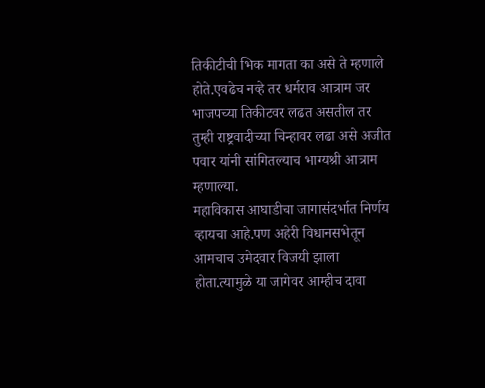तिकीटीची भिक मागता का असे ते म्हणाले होते.एवढेच नव्हे तर धर्मराव आत्राम जर भाजपच्या तिकीटवर लढत असतील तर तुम्ही राष्ट्रवादीच्या चिन्हावर लढा असे अजीत पवार यांनी सांगितल्याच भाग्यश्री आत्राम म्हणाल्या.
महाविकास आघाडीचा जागासंदर्भात निर्णय व्हायचा आहे.पण अहेरी विधानसभेतून आमचाच उमेदवार विजयी झाला होता.त्यामुळे या जागेवर आम्हीच दावा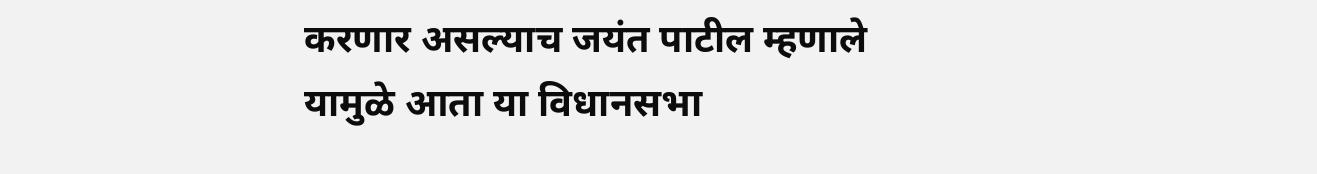करणार असल्याच जयंत पाटील म्हणाले यामुळे आता या विधानसभा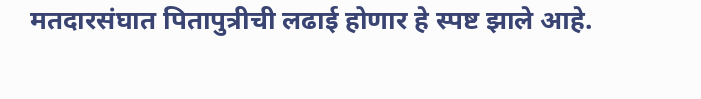मतदारसंघात पितापुत्रीची लढाई होणार हे स्पष्ट झाले आहे.